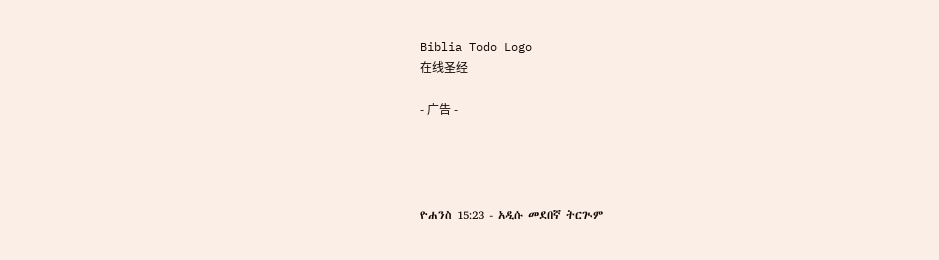Biblia Todo Logo
在线圣经

- 广告 -




ዮሐንስ 15:23 - አዲሱ መደበኛ ትርጒም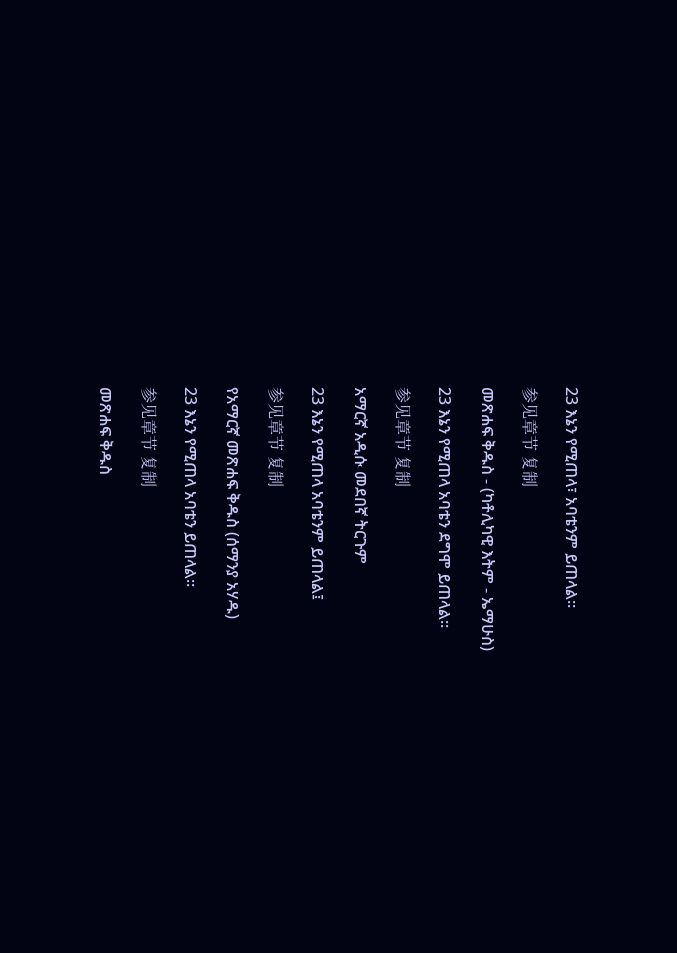23 እኔን የሚጠላ፣ አባቴንም ይጠላል።

参见章节 复制

መጽሐፍ ቅዱስ - (ካቶሊካዊ እትም - ኤማሁስ)

23 እኔን የሚጠላ አባቴን ደግሞ ይጠላል።

参见章节 复制

አማርኛ አዲሱ መደበኛ ትርጉም

23 እኔን የሚጠላ አባቴንም ይጠላል፤

参见章节 复制

የአማርኛ መጽሐፍ ቅዱስ (ሰማንያ አሃዱ)

23 እኔን የሚጠላ አባቴን ይጠላል።

参见章节 复制

መጽሐፍ ቅዱስ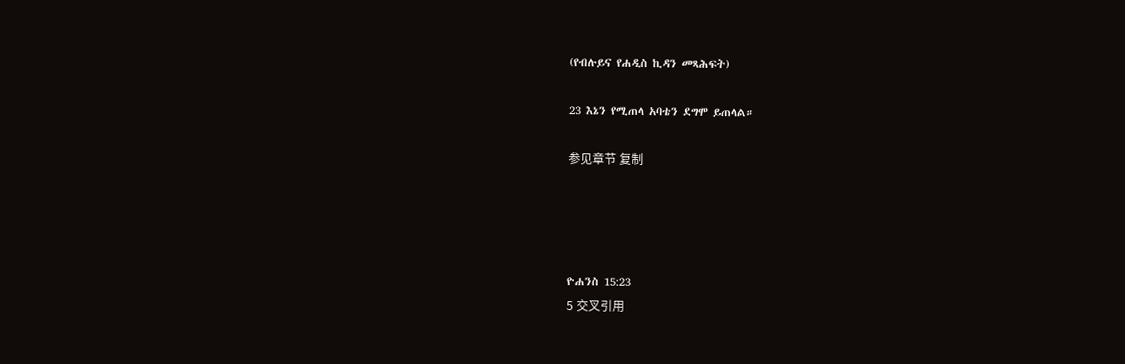(የብሉይና የሐዲስ ኪዳን መጻሕፍት)

23 እኔን የሚጠላ አባቴን ደግሞ ይጠላል።

参见章节 复制




ዮሐንስ 15:23
5 交叉引用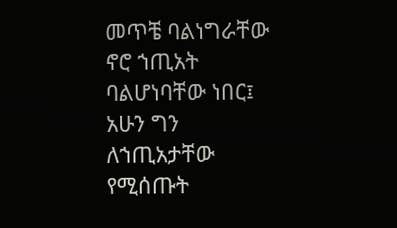መጥቼ ባልነግራቸው ኖሮ ኀጢአት ባልሆነባቸው ነበር፤ አሁን ግን ለኀጢአታቸው የሚሰጡት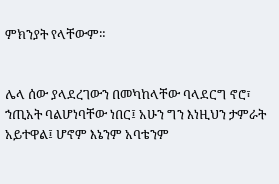ምክንያት የላቸውም።


ሌላ ሰው ያላደረገውን በመካከላቸው ባላደርግ ኖሮ፣ ኀጢአት ባልሆነባቸው ነበር፤ አሁን ግን እነዚህን ታምራት አይተዋል፤ ሆኖም እኔንም አባቴንም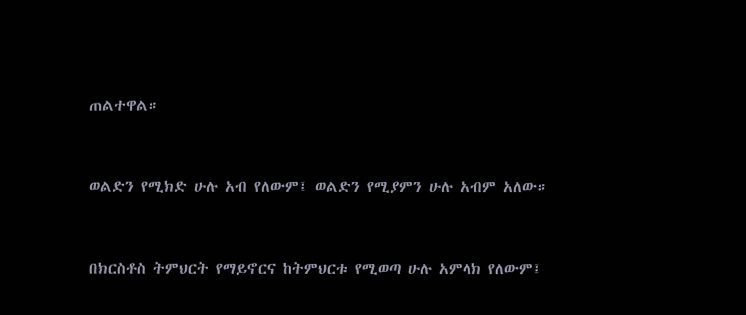ጠልተዋል።


ወልድን የሚክድ ሁሉ አብ የለውም፤ ወልድን የሚያምን ሁሉ አብም አለው።


በክርስቶስ ትምህርት የማይኖርና ከትምህርቱ የሚወጣ ሁሉ አምላክ የለውም፤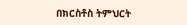በክርስቶስ ትምህርት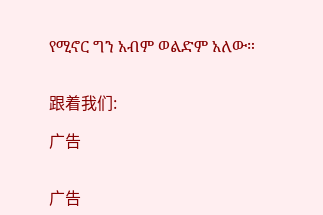የሚኖር ግን አብም ወልድም አለው።


跟着我们:

广告


广告